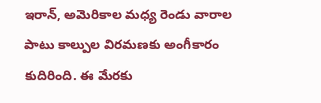ఇరాన్, అమెరికాల మధ్య రెండు వారాల పాటు కాల్పుల విరమణకు అంగీకారం కుదిరింది. ఈ మేరకు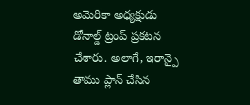అమెరికా అధ్యక్షుడు డోనాల్డ్ ట్రంప్ ప్రకటన చేశారు. అలాగే, ఇరాన్పై తాము ప్లాన్ చేసిన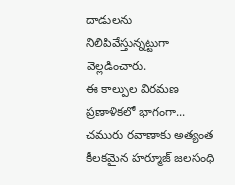దాడులను నిలిపివేస్తున్నట్టుగా వెల్లడించారు.
ఈ కాల్పుల విరమణ ప్రణాళికలో భాగంగా... చమురు రవాణాకు అత్యంత కీలకమైన హర్మూజ్ జలసంధి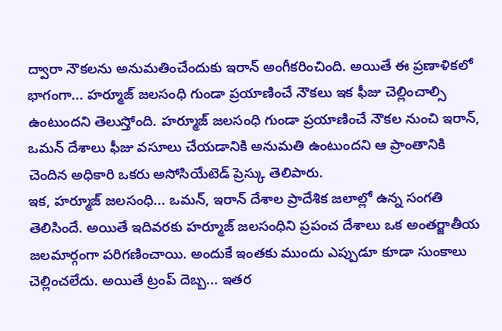ద్వారా నౌకలను అనుమతించేందుకు ఇరాన్ అంగీకరించింది. అయితే ఈ ప్రణాళికలో భాగంగా... హర్మూజ్ జలసంధి గుండా ప్రయాణించే నౌకలు ఇక ఫీజు చెల్లించాల్సి ఉంటుందని తెలుస్తోంది. హర్మూజ్ జలసంధి గుండా ప్రయాణించే నౌకల నుంచి ఇరాన్, ఒమన్ దేశాలు ఫీజు వసూలు చేయడానికి అనుమతి ఉంటుందని ఆ ప్రాంతానికి చెందిన అధికారి ఒకరు అసోసియేటెడ్ ప్రెస్కు తెలిపారు.
ఇక, హర్మూజ్ జలసంధి... ఒమన్, ఇరాన్ దేశాల ప్రాదేశిక జలాల్లో ఉన్న సంగతి తెలిసిందే. అయితే ఇదివరకు హర్మూజ్ జలసంధిని ప్రపంచ దేశాలు ఒక అంతర్జాతీయ జలమార్గంగా పరిగణించాయి. అందుకే ఇంతకు ముందు ఎప్పుడూ కూడా సుంకాలు చెల్లించలేదు. అయితే ట్రంప్ దెబ్బ... ఇతర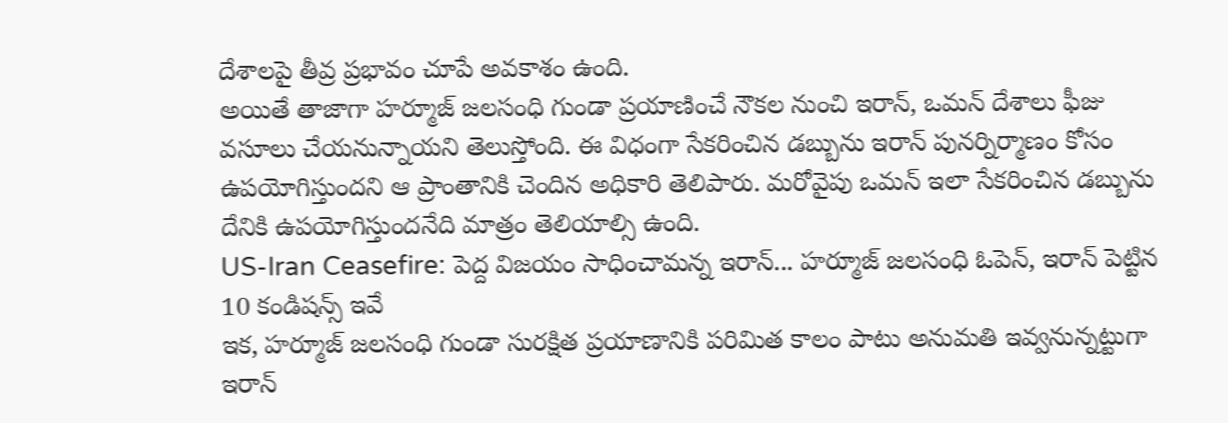దేశాలపై తీవ్ర ప్రభావం చూపే అవకాశం ఉంది.
అయితే తాజాగా హర్మూజ్ జలసంధి గుండా ప్రయాణించే నౌకల నుంచి ఇరాన్, ఒమన్ దేశాలు ఫీజు వసూలు చేయనున్నాయని తెలుస్తోంది. ఈ విధంగా సేకరించిన డబ్బును ఇరాన్ పునర్నిర్మాణం కోసం ఉపయోగిస్తుందని ఆ ప్రాంతానికి చెందిన అధికారి తెలిపారు. మరోవైపు ఒమన్ ఇలా సేకరించిన డబ్బును దేనికి ఉపయోగిస్తుందనేది మాత్రం తెలియాల్సి ఉంది.
US-Iran Ceasefire: పెద్ద విజయం సాధించామన్న ఇరాన్... హర్మూజ్ జలసంధి ఓపెన్, ఇరాన్ పెట్టిన 10 కండిషన్స్ ఇవే
ఇక, హర్మూజ్ జలసంధి గుండా సురక్షిత ప్రయాణానికి పరిమిత కాలం పాటు అనుమతి ఇవ్వనున్నట్టుగా ఇరాన్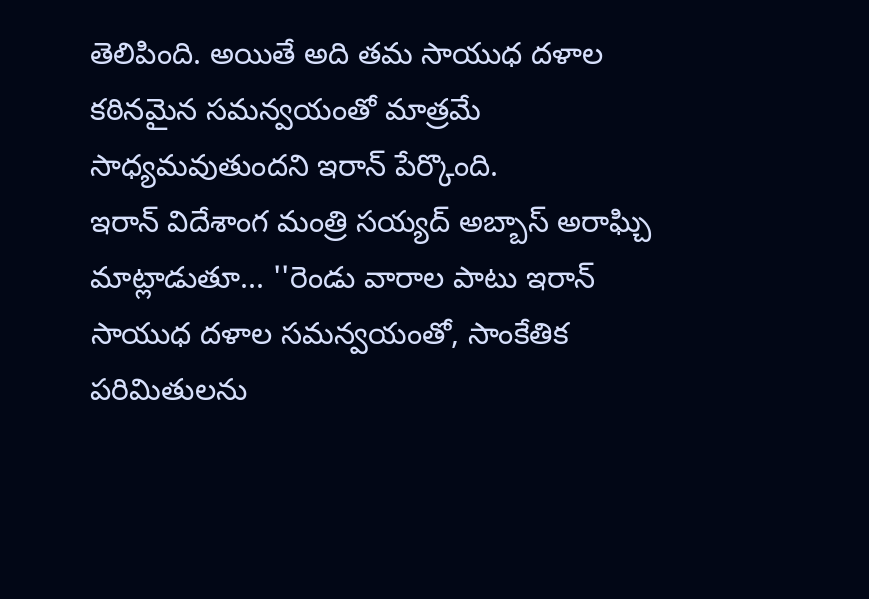తెలిపింది. అయితే అది తమ సాయుధ దళాల కఠినమైన సమన్వయంతో మాత్రమే సాధ్యమవుతుందని ఇరాన్ పేర్కొంది.
ఇరాన్ విదేశాంగ మంత్రి సయ్యద్ అబ్బాస్ అరాఘ్చి మాట్లాడుతూ... ''రెండు వారాల పాటు ఇరాన్ సాయుధ దళాల సమన్వయంతో, సాంకేతిక పరిమితులను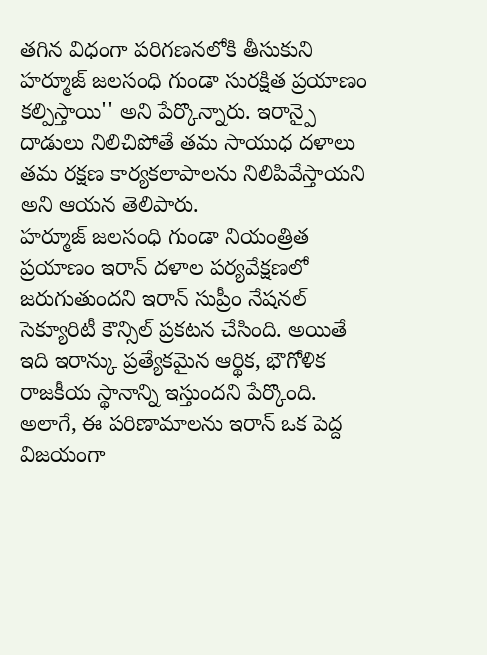తగిన విధంగా పరిగణనలోకి తీసుకుని హర్మూజ్ జలసంధి గుండా సురక్షిత ప్రయాణం కల్పిస్తాయి'' అని పేర్కొన్నారు. ఇరాన్పై దాడులు నిలిచిపోతే తమ సాయుధ దళాలు తమ రక్షణ కార్యకలాపాలను నిలిపివేస్తాయని అని ఆయన తెలిపారు.
హర్మూజ్ జలసంధి గుండా నియంత్రిత ప్రయాణం ఇరాన్ దళాల పర్యవేక్షణలో జరుగుతుందని ఇరాన్ సుప్రీం నేషనల్ సెక్యూరిటీ కౌన్సిల్ ప్రకటన చేసింది. అయితే ఇది ఇరాన్కు ప్రత్యేకమైన ఆర్థిక, భౌగోళిక రాజకీయ స్థానాన్ని ఇస్తుందని పేర్కొంది.
అలాగే, ఈ పరిణామాలను ఇరాన్ ఒక పెద్ద విజయంగా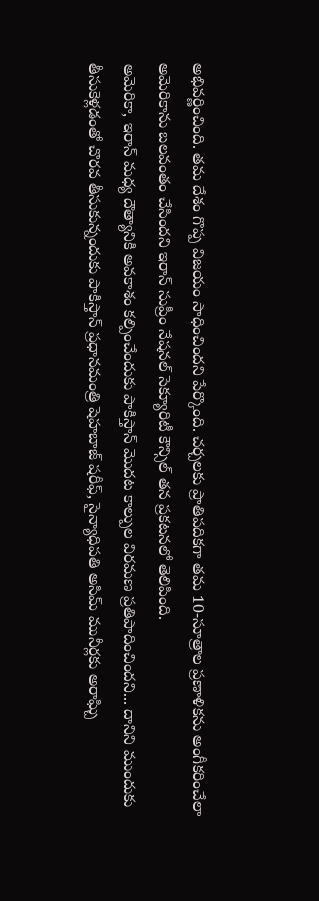అభివర్ణించింది. తమ దేశం గొప్ప విజయం సాధించిందని పేర్కొంది. చర్చలకు ప్రాతిపదికగా తమ 10-సూత్రాల ప్రణాళికను అంగీకరించేలా అమెరికాను బలవంతం చేసిందని ఇరాన్ సుప్రీం నేషనల్ సెక్యూరిటీ కౌన్సిల్ తన ప్రకటనలో తెలిపింది.
అమెరికా, ఇరాన్ మధ్య దౌత్యానికి అవకాశం కల్పించేందుకు పాకిస్తాన్ మొదట కాల్పుల విరమణ ప్రతిపాదించిందని... దానిని ముందుకు తీసుకెళ్లడంతో చొరవ తీసుకున్నందుకు పాకిస్తాన్ ప్రధానమంత్రి షెహబాజ్ షరీఫ్, సైన్యాధిపతి అసిమ్ మునీర్లకు అరాఘ్చి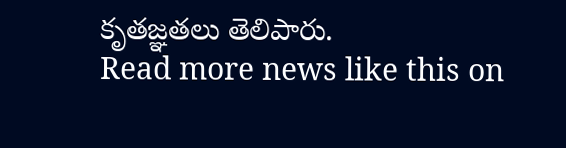కృతజ్ఞతలు తెలిపారు.
Read more news like this on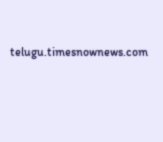telugu.timesnownews.com